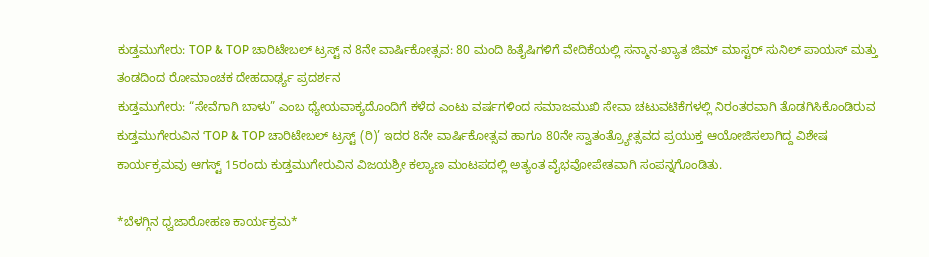ಕುಡ್ತಮುಗೇರು: TOP & TOP ಚಾರಿಟೇಬಲ್ ಟ್ರಸ್ಟ್ ನ 8ನೇ ವಾರ್ಷಿಕೋತ್ಸವ: 80 ಮಂದಿ ಹಿತೈಷಿಗಳಿಗೆ ವೇದಿಕೆಯಲ್ಲಿ ಸನ್ಮಾನ-ಖ್ಯಾತ ಜಿಮ್ ಮಾಸ್ಟರ್ ಸುನಿಲ್ ಪಾಯಸ್ ಮತ್ತು ತಂಡದಿಂದ ರೋಮಾಂಚಕ ದೇಹದಾರ್ಢ್ಯ ಪ್ರದರ್ಶನ
ಕುಡ್ತಮುಗೇರು: “ಸೇವೆಗಾಗಿ ಬಾಳು” ಎಂಬ ಧ್ಯೇಯವಾಕ್ಯದೊಂದಿಗೆ ಕಳೆದ ಎಂಟು ವರ್ಷಗಳಿಂದ ಸಮಾಜಮುಖಿ ಸೇವಾ ಚಟುವಟಿಕೆಗಳಲ್ಲಿ ನಿರಂತರವಾಗಿ ತೊಡಗಿಸಿಕೊಂಡಿರುವ ಕುಡ್ತಮುಗೇರುವಿನ ‘TOP & TOP ಚಾರಿಟೇಬಲ್ ಟ್ರಸ್ಟ್ (ರಿ)’ ಇದರ 8ನೇ ವಾರ್ಷಿಕೋತ್ಸವ ಹಾಗೂ 80ನೇ ಸ್ವಾತಂತ್ರ್ಯೋತ್ಸವದ ಪ್ರಯುಕ್ತ ಆಯೋಜಿಸಲಾಗಿದ್ದ ವಿಶೇಷ ಕಾರ್ಯಕ್ರಮವು ಆಗಸ್ಟ್ 15ರಂದು ಕುಡ್ತಮುಗೇರುವಿನ ವಿಜಯಶ್ರೀ ಕಲ್ಯಾಣ ಮಂಟಪದಲ್ಲಿ ಅತ್ಯಂತ ವೈಭವೋಪೇತವಾಗಿ ಸಂಪನ್ನಗೊಂಡಿತು.

*ಬೆಳಗ್ಗಿನ ಧ್ವಜಾರೋಹಣ ಕಾರ್ಯಕ್ರಮ*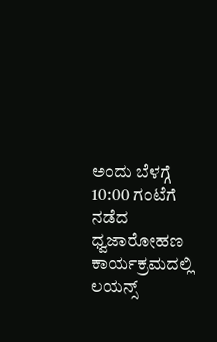ಅಂದು ಬೆಳಗ್ಗೆ 10:00 ಗಂಟೆಗೆ ನಡೆದ ಧ್ವಜಾರೋಹಣ ಕಾರ್ಯಕ್ರಮದಲ್ಲಿ ಲಯನ್ಸ್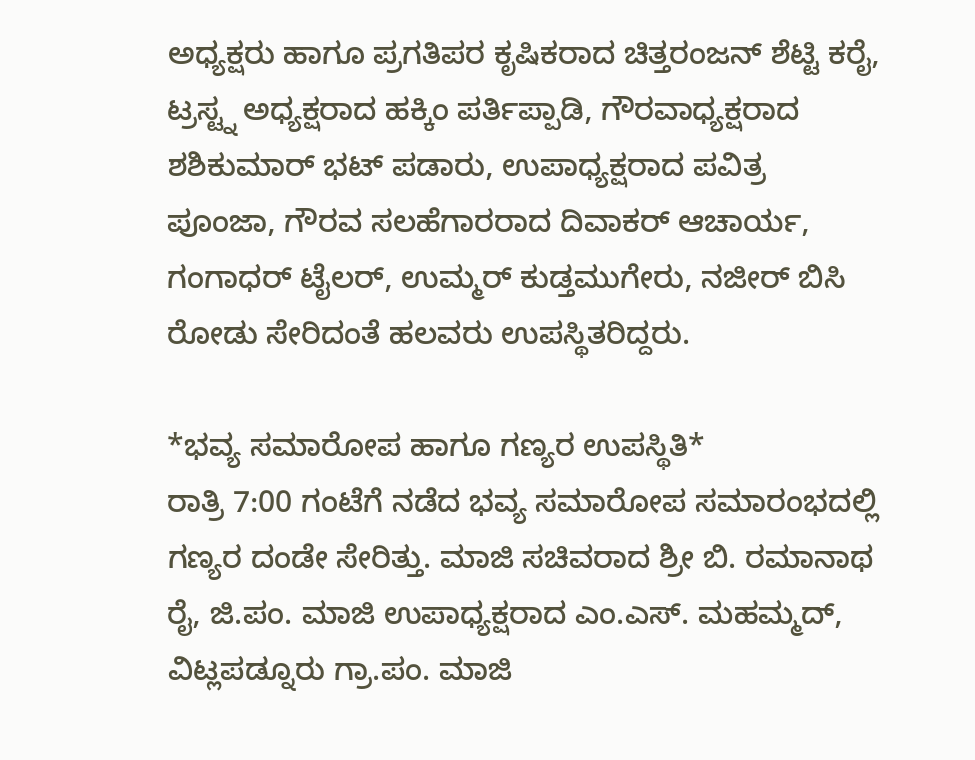ಅಧ್ಯಕ್ಷರು ಹಾಗೂ ಪ್ರಗತಿಪರ ಕೃಷಿಕರಾದ ಚಿತ್ತರಂಜನ್ ಶೆಟ್ಟಿ ಕರೈ, ಟ್ರಸ್ಟ್ನ ಅಧ್ಯಕ್ಷರಾದ ಹಕ್ಕಿಂ ಪರ್ತಿಪ್ಪಾಡಿ, ಗೌರವಾಧ್ಯಕ್ಷರಾದ ಶಶಿಕುಮಾರ್ ಭಟ್ ಪಡಾರು, ಉಪಾಧ್ಯಕ್ಷರಾದ ಪವಿತ್ರ ಪೂಂಜಾ, ಗೌರವ ಸಲಹೆಗಾರರಾದ ದಿವಾಕರ್ ಆಚಾರ್ಯ, ಗಂಗಾಧರ್ ಟೈಲರ್, ಉಮ್ಮರ್ ಕುಡ್ತಮುಗೇರು, ನಜೀರ್ ಬಿಸಿ ರೋಡು ಸೇರಿದಂತೆ ಹಲವರು ಉಪಸ್ಥಿತರಿದ್ದರು.

*ಭವ್ಯ ಸಮಾರೋಪ ಹಾಗೂ ಗಣ್ಯರ ಉಪಸ್ಥಿತಿ*
ರಾತ್ರಿ 7:00 ಗಂಟೆಗೆ ನಡೆದ ಭವ್ಯ ಸಮಾರೋಪ ಸಮಾರಂಭದಲ್ಲಿ ಗಣ್ಯರ ದಂಡೇ ಸೇರಿತ್ತು. ಮಾಜಿ ಸಚಿವರಾದ ಶ್ರೀ ಬಿ. ರಮಾನಾಥ ರೈ, ಜಿ.ಪಂ. ಮಾಜಿ ಉಪಾಧ್ಯಕ್ಷರಾದ ಎಂ.ಎಸ್. ಮಹಮ್ಮದ್, ವಿಟ್ಲಪಡ್ನೂರು ಗ್ರಾ.ಪಂ. ಮಾಜಿ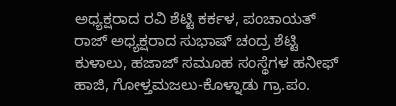ಅಧ್ಯಕ್ಷರಾದ ರವಿ ಶೆಟ್ಟಿ ಕರ್ಕಳ, ಪಂಚಾಯತ್ ರಾಜ್ ಅಧ್ಯಕ್ಷರಾದ ಸುಭಾಷ್ ಚಂದ್ರ ಶೆಟ್ಟಿ ಕುಳಾಲು, ಹಜಾಜ್ ಸಮೂಹ ಸಂಸ್ಥೆಗಳ ಹನೀಫ್ ಹಾಜಿ, ಗೋಳ್ತಮಜಲು-ಕೊಳ್ನಾಡು ಗ್ರಾ.ಪಂ.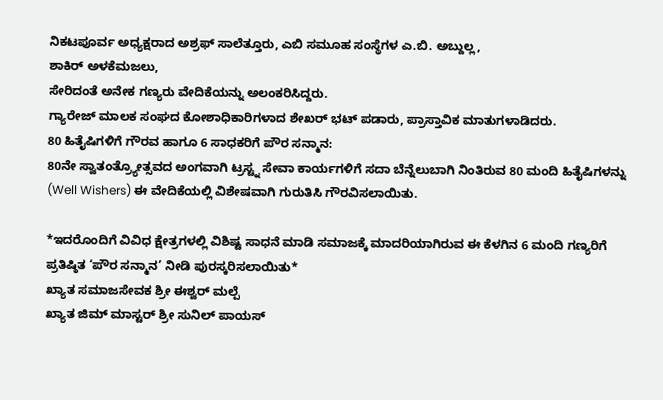ನಿಕಟಪೂರ್ವ ಅಧ್ಯಕ್ಷರಾದ ಅಶ್ರಫ್ ಸಾಲೆತ್ತೂರು, ಎಬಿ ಸಮೂಹ ಸಂಸ್ಥೆಗಳ ಎ.ಬಿ. ಅಬ್ದುಲ್ಲ,
ಶಾಕಿರ್ ಅಳಕೆಮಜಲು,
ಸೇರಿದಂತೆ ಅನೇಕ ಗಣ್ಯರು ವೇದಿಕೆಯನ್ನು ಅಲಂಕರಿಸಿದ್ದರು.
ಗ್ಯಾರೇಜ್ ಮಾಲಕ ಸಂಘದ ಕೋಶಾಧಿಕಾರಿಗಳಾದ ಶೇಖರ್ ಭಟ್ ಪಡಾರು, ಪ್ರಾಸ್ತಾವಿಕ ಮಾತುಗಳಾಡಿದರು.
80 ಹಿತೈಷಿಗಳಿಗೆ ಗೌರವ ಹಾಗೂ 6 ಸಾಧಕರಿಗೆ ಪೌರ ಸನ್ಮಾನ:
80ನೇ ಸ್ವಾತಂತ್ರ್ಯೋತ್ಸವದ ಅಂಗವಾಗಿ ಟ್ರಸ್ಟ್ನ ಸೇವಾ ಕಾರ್ಯಗಳಿಗೆ ಸದಾ ಬೆನ್ನೆಲುಬಾಗಿ ನಿಂತಿರುವ 80 ಮಂದಿ ಹಿತೈಷಿಗಳನ್ನು (Well Wishers) ಈ ವೇದಿಕೆಯಲ್ಲಿ ವಿಶೇಷವಾಗಿ ಗುರುತಿಸಿ ಗೌರವಿಸಲಾಯಿತು.

*ಇದರೊಂದಿಗೆ ವಿವಿಧ ಕ್ಷೇತ್ರಗಳಲ್ಲಿ ವಿಶಿಷ್ಟ ಸಾಧನೆ ಮಾಡಿ ಸಮಾಜಕ್ಕೆ ಮಾದರಿಯಾಗಿರುವ ಈ ಕೆಳಗಿನ 6 ಮಂದಿ ಗಣ್ಯರಿಗೆ ಪ್ರತಿಷ್ಠಿತ ‘ಪೌರ ಸನ್ಮಾನ’ ನೀಡಿ ಪುರಸ್ಕರಿಸಲಾಯಿತು*
ಖ್ಯಾತ ಸಮಾಜಸೇವಕ ಶ್ರೀ ಈಶ್ವರ್ ಮಲ್ಪೆ
ಖ್ಯಾತ ಜಿಮ್ ಮಾಸ್ಟರ್ ಶ್ರೀ ಸುನಿಲ್ ಪಾಯಸ್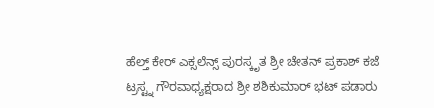ಹೆಲ್ತ್ ಕೇರ್ ಎಕ್ಸಲೆನ್ಸ್ ಪುರಸ್ಕೃತ ಶ್ರೀ ಚೇತನ್ ಪ್ರಕಾಶ್ ಕಜೆ
ಟ್ರಸ್ಟ್ನ ಗೌರವಾಧ್ಯಕ್ಷರಾದ ಶ್ರೀ ಶಶಿಕುಮಾರ್ ಭಟ್ ಪಡಾರು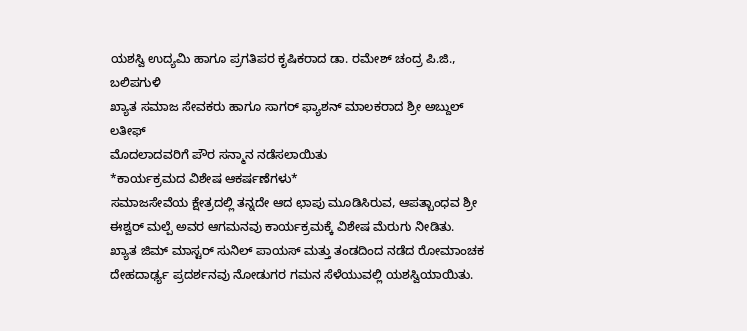ಯಶಸ್ವಿ ಉದ್ಯಮಿ ಹಾಗೂ ಪ್ರಗತಿಪರ ಕೃಷಿಕರಾದ ಡಾ. ರಮೇಶ್ ಚಂದ್ರ ಪಿ.ಜಿ., ಬಲಿಪಗುಳಿ
ಖ್ಯಾತ ಸಮಾಜ ಸೇವಕರು ಹಾಗೂ ಸಾಗರ್ ಫ್ಯಾಶನ್ ಮಾಲಕರಾದ ಶ್ರೀ ಅಬ್ದುಲ್ ಲತೀಫ್
ಮೊದಲಾದವರಿಗೆ ಪೌರ ಸನ್ಮಾನ ನಡೆಸಲಾಯಿತು
*ಕಾರ್ಯಕ್ರಮದ ವಿಶೇಷ ಆಕರ್ಷಣೆಗಳು*
ಸಮಾಜಸೇವೆಯ ಕ್ಷೇತ್ರದಲ್ಲಿ ತನ್ನದೇ ಆದ ಛಾಪು ಮೂಡಿಸಿರುವ, ಆಪತ್ಬಾಂಧವ ಶ್ರೀ ಈಶ್ವರ್ ಮಲ್ಪೆ ಅವರ ಆಗಮನವು ಕಾರ್ಯಕ್ರಮಕ್ಕೆ ವಿಶೇಷ ಮೆರುಗು ನೀಡಿತು.
ಖ್ಯಾತ ಜಿಮ್ ಮಾಸ್ಟರ್ ಸುನಿಲ್ ಪಾಯಸ್ ಮತ್ತು ತಂಡದಿಂದ ನಡೆದ ರೋಮಾಂಚಕ ದೇಹದಾರ್ಢ್ಯ ಪ್ರದರ್ಶನವು ನೋಡುಗರ ಗಮನ ಸೆಳೆಯುವಲ್ಲಿ ಯಶಸ್ವಿಯಾಯಿತು.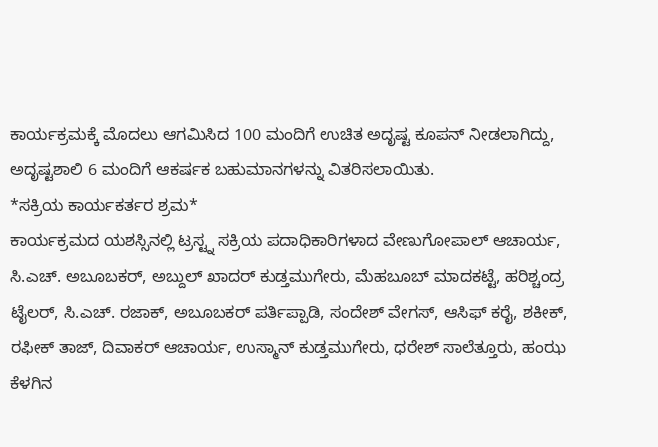ಕಾರ್ಯಕ್ರಮಕ್ಕೆ ಮೊದಲು ಆಗಮಿಸಿದ 100 ಮಂದಿಗೆ ಉಚಿತ ಅದೃಷ್ಟ ಕೂಪನ್ ನೀಡಲಾಗಿದ್ದು, ಅದೃಷ್ಟಶಾಲಿ 6 ಮಂದಿಗೆ ಆಕರ್ಷಕ ಬಹುಮಾನಗಳನ್ನು ವಿತರಿಸಲಾಯಿತು.
*ಸಕ್ರಿಯ ಕಾರ್ಯಕರ್ತರ ಶ್ರಮ*
ಕಾರ್ಯಕ್ರಮದ ಯಶಸ್ಸಿನಲ್ಲಿ ಟ್ರಸ್ಟ್ನ ಸಕ್ರಿಯ ಪದಾಧಿಕಾರಿಗಳಾದ ವೇಣುಗೋಪಾಲ್ ಆಚಾರ್ಯ, ಸಿ.ಎಚ್. ಅಬೂಬಕರ್, ಅಬ್ದುಲ್ ಖಾದರ್ ಕುಡ್ತಮುಗೇರು, ಮೆಹಬೂಬ್ ಮಾದಕಟ್ಟೆ, ಹರಿಶ್ಚಂದ್ರ ಟೈಲರ್, ಸಿ.ಎಚ್. ರಜಾಕ್, ಅಬೂಬಕರ್ ಪರ್ತಿಪ್ಪಾಡಿ, ಸಂದೇಶ್ ವೇಗಸ್, ಆಸಿಫ್ ಕರೈ, ಶಕೀಕ್, ರಫೀಕ್ ತಾಜ್, ದಿವಾಕರ್ ಆಚಾರ್ಯ, ಉಸ್ಮಾನ್ ಕುಡ್ತಮುಗೇರು, ಧರೇಶ್ ಸಾಲೆತ್ತೂರು, ಹಂಝ ಕೆಳಗಿನ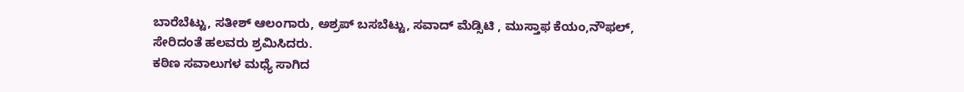ಬಾರೆಬೆಟ್ಟು, ಸತೀಶ್ ಆಲಂಗಾರು, ಅಶ್ರಪ್ ಬಸಬೆಟ್ಟು, ಸವಾದ್ ಮೆಡ್ಸಿಟಿ , ಮುಸ್ತಾಫ ಕೆಯಂ,ನೌಫಲ್,
ಸೇರಿದಂತೆ ಹಲವರು ಶ್ರಮಿಸಿದರು.
ಕಠಿಣ ಸವಾಲುಗಳ ಮಧ್ಯೆ ಸಾಗಿದ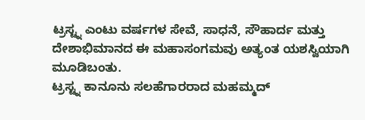ಟ್ರಸ್ಟ್ನ ಎಂಟು ವರ್ಷಗಳ ಸೇವೆ, ಸಾಧನೆ, ಸೌಹಾರ್ದ ಮತ್ತು ದೇಶಾಭಿಮಾನದ ಈ ಮಹಾಸಂಗಮವು ಅತ್ಯಂತ ಯಶಸ್ವಿಯಾಗಿ ಮೂಡಿಬಂತು.
ಟ್ರಸ್ಟ್ನ ಕಾನೂನು ಸಲಹೆಗಾರರಾದ ಮಹಮ್ಮದ್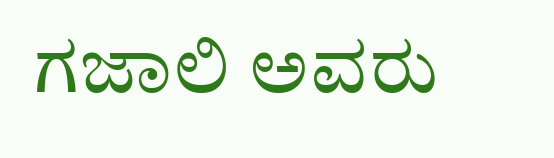ಗಜಾಲಿ ಅವರು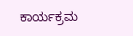ಕಾರ್ಯಕ್ರಮ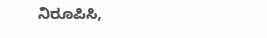ನಿರೂಪಿಸಿ,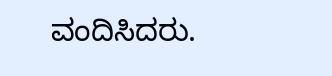ವಂದಿಸಿದರು.